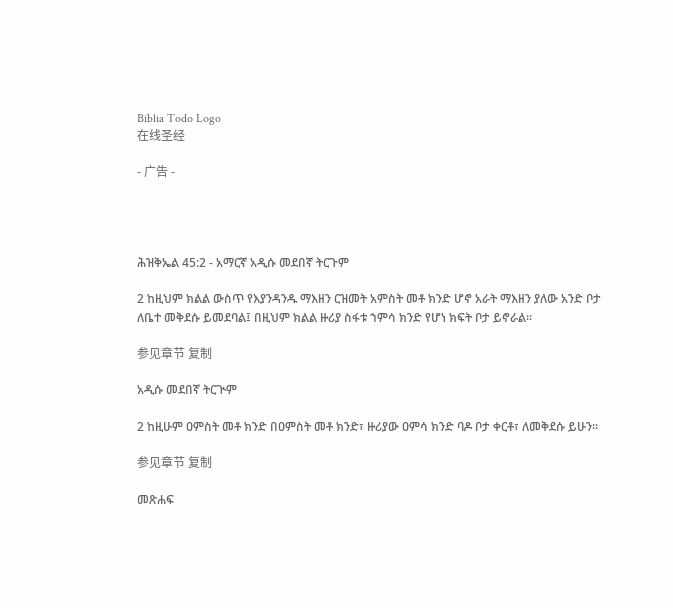Biblia Todo Logo
在线圣经

- 广告 -




ሕዝቅኤል 45:2 - አማርኛ አዲሱ መደበኛ ትርጉም

2 ከዚህም ክልል ውስጥ የእያንዳንዱ ማእዘን ርዝመት አምስት መቶ ክንድ ሆኖ አራት ማእዘን ያለው አንድ ቦታ ለቤተ መቅደሱ ይመደባል፤ በዚህም ክልል ዙሪያ ስፋቱ ኀምሳ ክንድ የሆነ ክፍት ቦታ ይኖራል።

参见章节 复制

አዲሱ መደበኛ ትርጒም

2 ከዚሁም ዐምስት መቶ ክንድ በዐምስት መቶ ክንድ፣ ዙሪያው ዐምሳ ክንድ ባዶ ቦታ ቀርቶ፣ ለመቅደሱ ይሁን።

参见章节 复制

መጽሐፍ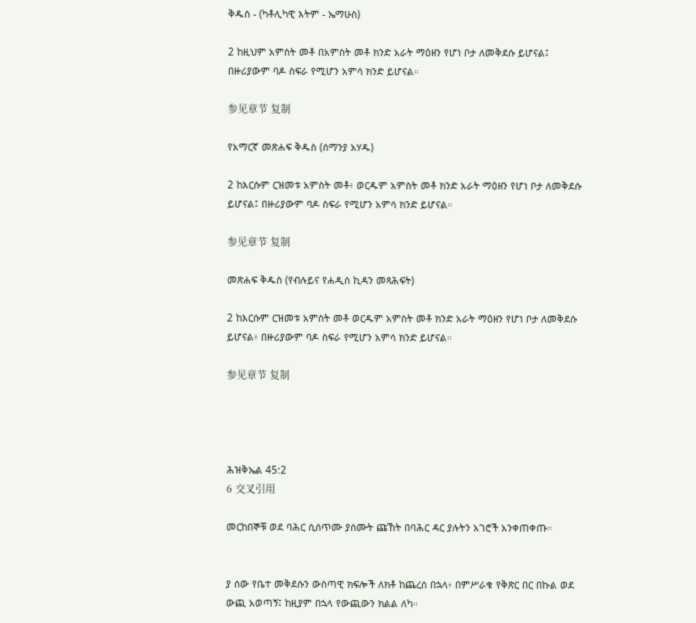ቅዱስ - (ካቶሊካዊ እትም - ኤማሁስ)

2 ከዚህም አምስት መቶ በአምስት መቶ ክንድ አራት ማዕዘን የሆነ ቦታ ለመቅደሱ ይሆናል፤ በዙሪያውም ባዶ ስፍራ የሚሆን አምሳ ክንድ ይሆናል።

参见章节 复制

የአማርኛ መጽሐፍ ቅዱስ (ሰማንያ አሃዱ)

2 ከእርሱም ርዝመቱ አምስት መቶ፥ ወርዱም አምስት መቶ ክንድ አራት ማዕዘን የሆነ ቦታ ለመቅደሱ ይሆናል፤ በዙሪያውም ባዶ ስፍራ የሚሆን አምሳ ክንድ ይሆናል።

参见章节 复制

መጽሐፍ ቅዱስ (የብሉይና የሐዲስ ኪዳን መጻሕፍት)

2 ከእርሱም ርዝመቱ አምስት መቶ ወርዱም አምስት መቶ ክንድ አራት ማዕዘን የሆነ ቦታ ለመቅደሱ ይሆናል፥ በዙሪያውም ባዶ ስፍራ የሚሆን አምሳ ክንድ ይሆናል።

参见章节 复制




ሕዝቅኤል 45:2
6 交叉引用

መርከበኞቹ ወደ ባሕር ሲሰጥሙ ያሰሙት ጩኸት በባሕር ዳር ያሉትን አገሮች አንቀጠቀጡ።


ያ ሰው የቤተ መቅደሱን ውስጣዊ ክፍሎች ለክቶ ከጨረሰ በኋላ፥ በምሥራቁ የቅጽር በር በኩል ወደ ውጪ አወጣኝ፤ ከዚያም በኋላ የውጪውን ክልል ለካ።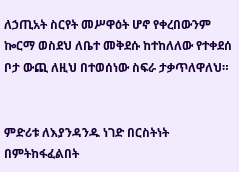ለኃጢአት ስርየት መሥዋዕት ሆኖ የቀረበውንም ኰርማ ወስደህ ለቤተ መቅደሱ ከተከለለው የተቀደሰ ቦታ ውጪ ለዚህ በተወሰነው ስፍራ ታቃጥለዋለህ።


ምድሪቱ ለእያንዳንዱ ነገድ በርስትነት በምትከፋፈልበት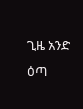ጊዜ አንድ ዕጣ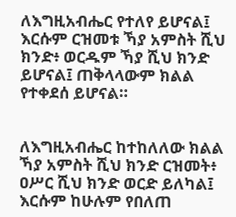ለእግዚአብሔር የተለየ ይሆናል፤ እርሱም ርዝመቱ ኻያ አምስት ሺህ ክንድ፥ ወርዱም ኻያ ሺህ ክንድ ይሆናል፤ ጠቅላላውም ክልል የተቀደሰ ይሆናል።


ለእግዚአብሔር ከተከለለው ክልል ኻያ አምስት ሺህ ክንድ ርዝመት፥ ዐሥር ሺህ ክንድ ወርድ ይለካል፤ እርሱም ከሁሉም የበለጠ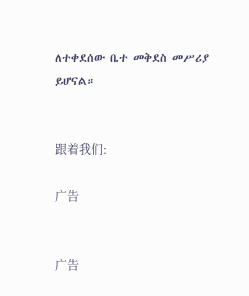ለተቀደሰው ቤተ መቅደስ መሥሪያ ይሆናል።


跟着我们:

广告


广告